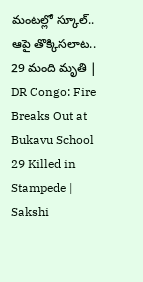మంటల్లో స్కూల్‌.. ఆపై తొక్కిసలాట.. 29 మంది మృతి | DR Congo: Fire Breaks Out at Bukavu School 29 Killed in Stampede | Sakshi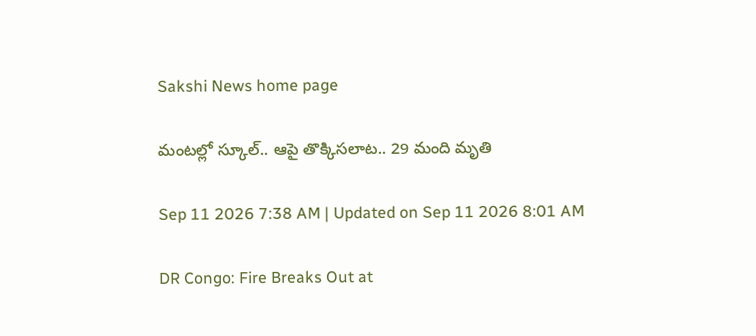Sakshi News home page

మంటల్లో స్కూల్‌.. ఆపై తొక్కిసలాట.. 29 మంది మృతి

Sep 11 2026 7:38 AM | Updated on Sep 11 2026 8:01 AM

DR Congo: Fire Breaks Out at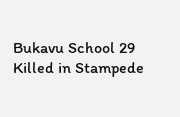Bukavu School 29 Killed in Stampede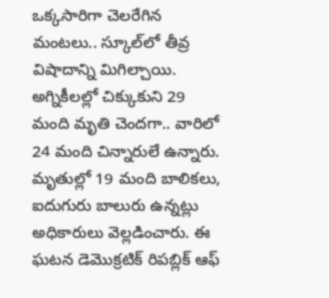ఒక్కసారిగా చెలరేగిన మంటలు.. స్కూల్‌లో తీవ్ర విషాదాన్ని మిగిల్చాయి. అగ్నికీలల్లో చిక్కుకుని 29 మంది మృతి చెందగా.. వారిలో 24 మంది చిన్నారులే ఉన్నారు. మృతుల్లో 19 మంది బాలికలు, ఐదుగురు బాలురు ఉన్నట్లు అధికారులు వెల్లడించారు. ఈ ఘటన డెమొక్రటిక్‌ రిపబ్లిక్‌ ఆఫ్‌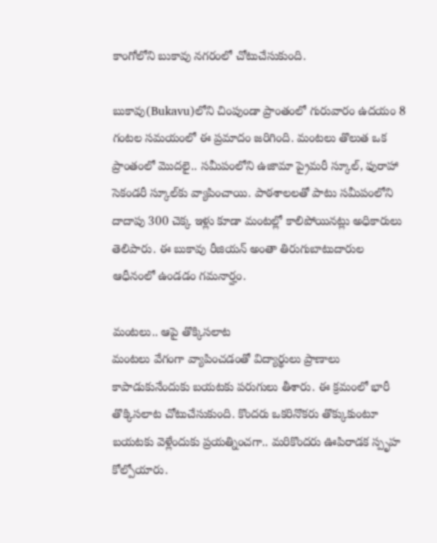కాంగోలోని బుకావు నగరంలో చోటుచేసుకుంది.

బుకావు(Bukavu)లోని చింపుండా ప్రాంతంలో గురువారం ఉదయం 8 గంటల సమయంలో ఈ ప్రమాదం జరిగింది. మంటలు తొలుత ఒక ప్రాంతంలో మొదలై.. సమీపంలోని ఉజామా ప్రైమరీ స్కూల్‌, ఫురాహా సెకండరీ స్కూల్‌కు వ్యాపించాయి. పాఠశాలలతో పాటు సమీపంలోని దాదాపు 300 చెక్క ఇళ్లు కూడా మంటల్లో కాలిపోయినట్లు అధికారులు తెలిపారు. ఈ బుకావు రీజియన్‌ అంతా తిరుగుబాటుదారుల ఆధీనంలో ఉండడం గమనార్హం.

మంటలు.. ఆపై తొక్కిసలాట
మంటలు వేగంగా వ్యాపించడంతో విద్యార్థులు ప్రాణాలు కాపాడుకునేందుకు బయటకు పరుగులు తీశారు. ఈ క్రమంలో భారీ తొక్కిసలాట చోటుచేసుకుంది. కొందరు ఒకరినొకరు తొక్కుకుంటూ బయటకు వెళ్లేందుకు ప్రయత్నించగా.. మరికొందరు ఊపిరాడక స్పృహ కోల్పోయారు.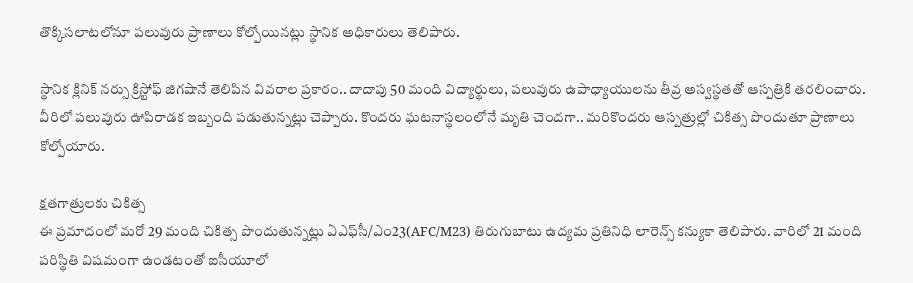తొక్కిసలాటలోనూ పలువురు ప్రాణాలు కోల్పోయినట్లు స్థానిక అధికారులు తెలిపారు.

స్థానిక క్లినిక్‌ నర్సు క్రిస్టోఫ్‌ జిగషానే తెలిపిన వివరాల ప్రకారం.. దాదాపు 50 మంది విద్యార్థులు, పలువురు ఉపాధ్యాయులను తీవ్ర అస్వస్థతతో ఆస్పత్రికి తరలించారు. వీరిలో పలువురు ఊపిరాడక ఇబ్బంది పడుతున్నట్లు చెప్పారు. కొందరు ఘటనాస్థలంలోనే మృతి చెందగా.. మరికొందరు ఆస్పత్రుల్లో చికిత్స పొందుతూ ప్రాణాలు కోల్పోయారు.

క్షతగాత్రులకు చికిత్స
ఈ ప్రమాదంలో మరో 29 మంది చికిత్స పొందుతున్నట్లు ఏఎఫ్‌సీ/ఎం23(AFC/M23) తిరుగుబాటు ఉద్యమ ప్రతినిధి లారెన్స్‌ కన్యుకా తెలిపారు. వారిలో 21 మంది పరిస్థితి విషమంగా ఉండటంతో ఐసీయూలో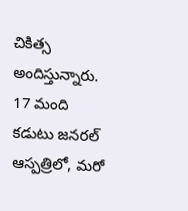చికిత్స అందిస్తున్నారు. 17 మంది కడుటు జనరల్‌ ఆస్పత్రిలో, మరో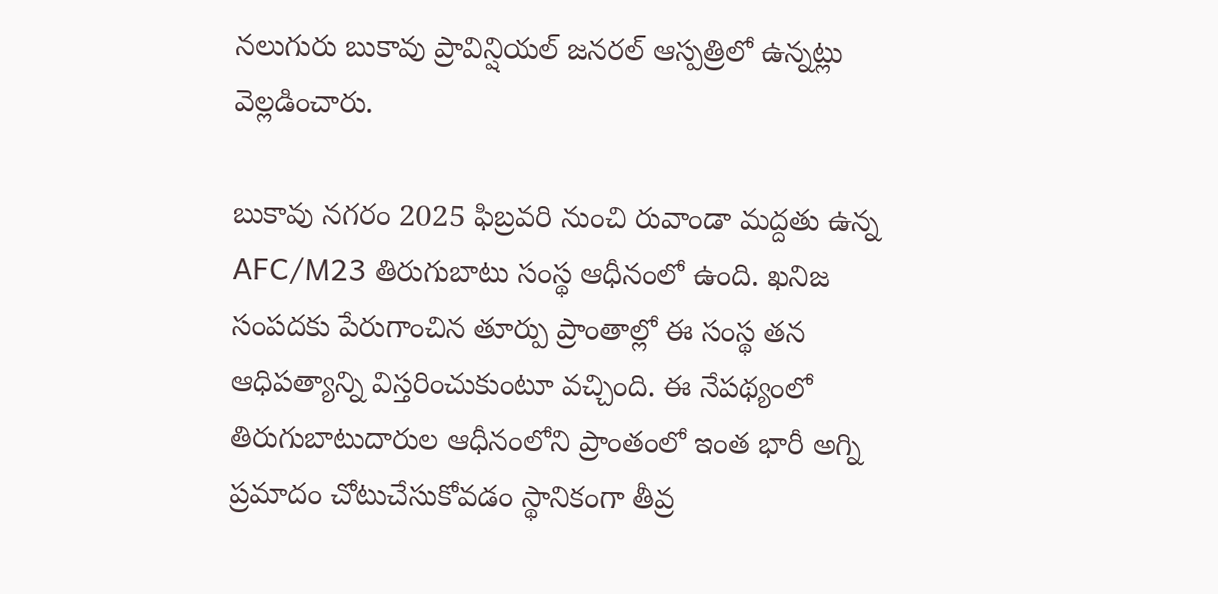నలుగురు బుకావు ప్రావిన్షియల్‌ జనరల్‌ ఆస్పత్రిలో ఉన్నట్లు వెల్లడించారు.

బుకావు నగరం 2025 ఫిబ్రవరి నుంచి రువాండా మద్దతు ఉన్న AFC/M23 తిరుగుబాటు సంస్థ ఆధీనంలో ఉంది. ఖనిజ సంపదకు పేరుగాంచిన తూర్పు ప్రాంతాల్లో ఈ సంస్థ తన ఆధిపత్యాన్ని విస్తరించుకుంటూ వచ్చింది. ఈ నేపథ్యంలో తిరుగుబాటుదారుల ఆధీనంలోని ప్రాంతంలో ఇంత భారీ అగ్ని ప్రమాదం చోటుచేసుకోవడం స్థానికంగా తీవ్ర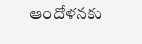ఆందోళనకు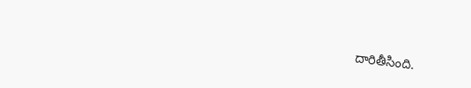దారితీసింది.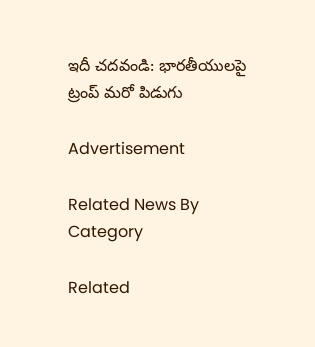ఇదీ చదవండి: భారతీయులపై ట్రంప్‌ మరో పిడుగు

Advertisement

Related News By Category

Related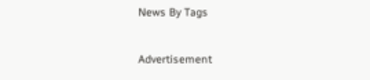News By Tags

Advertisement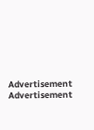Advertisement
Advertisement